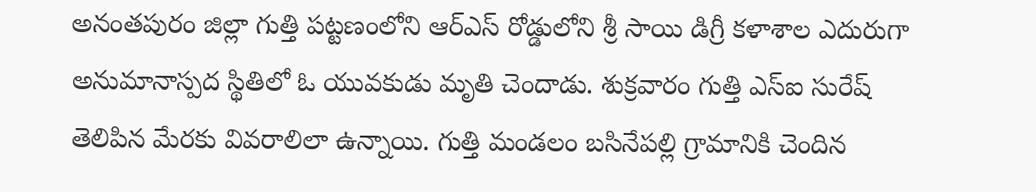అనంతపురం జిల్లా గుత్తి పట్టణంలోని ఆర్ఎస్ రోడ్డులోని శ్రీ సాయి డిగ్రీ కళాశాల ఎదురుగా అనుమానాస్పద స్థితిలో ఓ యువకుడు మృతి చెందాడు. శుక్రవారం గుత్తి ఎస్ఐ సురేష్ తెలిపిన మేరకు వివరాలిలా ఉన్నాయి. గుత్తి మండలం బసినేపల్లి గ్రామానికి చెందిన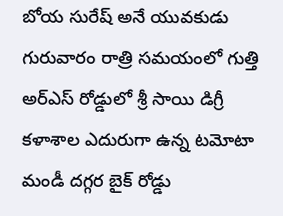బోయ సురేష్ అనే యువకుడు గురువారం రాత్రి సమయంలో గుత్తి అర్ఎస్ రోడ్డులో శ్రీ సాయి డిగ్రీ కళాశాల ఎదురుగా ఉన్న టమోటా మండీ దగ్గర బైక్ రోడ్డు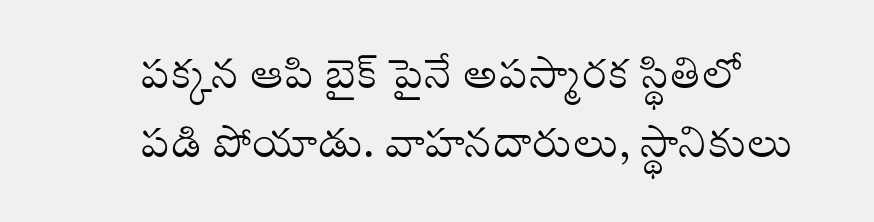పక్కన ఆపి బైక్ పైనే అపస్మారక స్థితిలో పడి పోయాడు. వాహనదారులు, స్థానికులు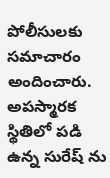పోలీసులకు సమాచారం అందించారు. అపస్మారక స్థితిలో పడి ఉన్న సురేష్ ను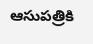ఆసుపత్రికి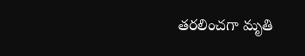తరలించగా మృతి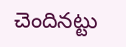చెందినట్టు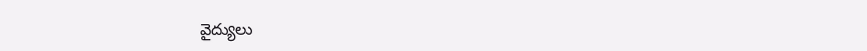వైద్యులు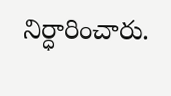నిర్ధారించారు.